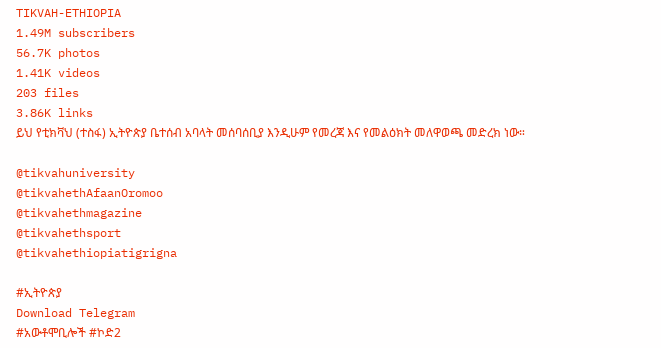TIKVAH-ETHIOPIA
1.49M subscribers
56.7K photos
1.41K videos
203 files
3.86K links
ይህ የቲክቫህ (ተስፋ) ኢትዮጵያ ቤተሰብ አባላት መሰባሰቢያ እንዲሁም የመረጃ እና የመልዕክት መለዋወጫ መድረክ ነው።

@tikvahuniversity
@tikvahethAfaanOromoo
@tikvahethmagazine
@tikvahethsport
@tikvahethiopiatigrigna

#ኢትዮጵያ
Download Telegram
#አውቶሞቢሎች #ኮድ2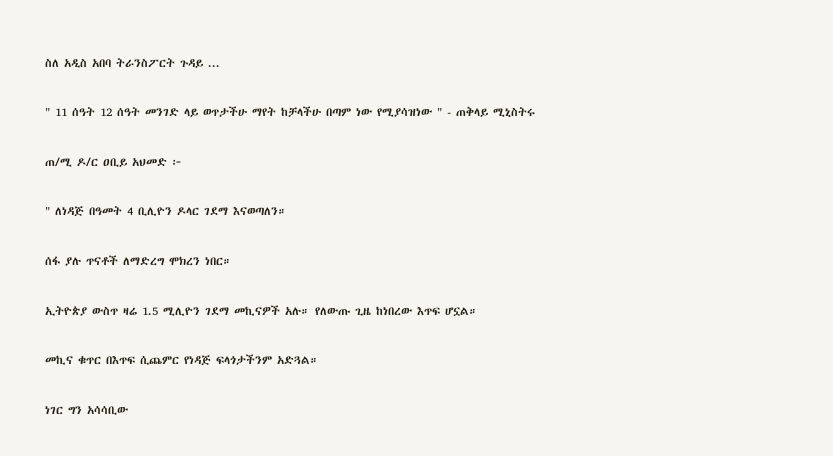ስለ አዲስ አበባ ትራንስፖርት ጉዳይ ...

" 11 ሰዓት 12 ሰዓት መንገድ ላይ ወጥታችሁ ማየት ከቻላችሁ በጣም ነው የሚያሳዝነው " - ጠቅላይ ሚኒስትሩ

ጠ/ሚ ዶ/ር ዐቢይ አህመድ ፦

" ለነዳጅ በዓመት 4 ቢሊዮን ዶላር ገደማ እናወጣለን።

ሰፋ ያሉ ጥናቶች ለማድረግ ሞክረን ነበር።

ኢትዮጵያ ውስጥ ዛሬ 1.5 ሚሊዮን ገደማ መኪናዎች አሉ። የለውጡ ጊዜ ከነበረው እጥፍ ሆኗል።

መኪና ቁጥር በእጥፍ ሲጨምር የነዳጅ ፍላጎታችንም አድጓል።

ነገር ግን አሳሳቢው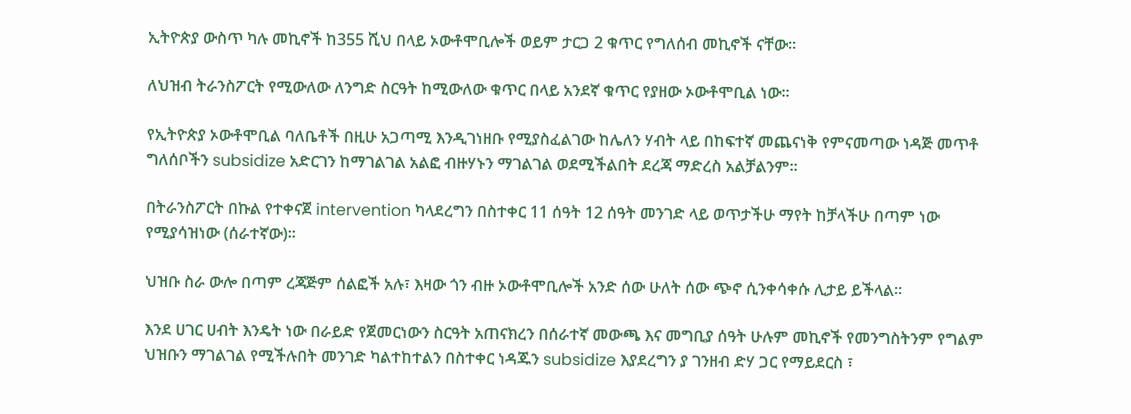ኢትዮጵያ ውስጥ ካሉ መኪኖች ከ355 ሺህ በላይ ኦውቶሞቢሎች ወይም ታርጋ 2 ቁጥር የግለሰብ መኪኖች ናቸው።

ለህዝብ ትራንስፖርት የሚውለው ለንግድ ስርዓት ከሚውለው ቁጥር በላይ አንደኛ ቁጥር የያዘው ኦውቶሞቢል ነው።

የኢትዮጵያ ኦውቶሞቢል ባለቤቶች በዚሁ አጋጣሚ እንዲገነዘቡ የሚያስፈልገው ከሌለን ሃብት ላይ በከፍተኛ መጨናነቅ የምናመጣው ነዳጅ መጥቶ ግለሰቦችን subsidize አድርገን ከማገልገል አልፎ ብዙሃኑን ማገልገል ወደሚችልበት ደረጃ ማድረስ አልቻልንም።

በትራንስፖርት በኩል የተቀናጀ intervention ካላደረግን በስተቀር 11 ሰዓት 12 ሰዓት መንገድ ላይ ወጥታችሁ ማየት ከቻላችሁ በጣም ነው የሚያሳዝነው (ሰራተኛው)።

ህዝቡ ስራ ውሎ በጣም ረጃጅም ሰልፎች አሉ፣ እዛው ጎን ብዙ ኦውቶሞቢሎች አንድ ሰው ሁለት ሰው ጭኖ ሲንቀሳቀሱ ሊታይ ይችላል።

እንደ ሀገር ሀብት እንዴት ነው በራይድ የጀመርነውን ስርዓት አጠናክረን በሰራተኛ መውጫ እና መግቢያ ሰዓት ሁሉም መኪኖች የመንግስትንም የግልም ህዝቡን ማገልገል የሚችሉበት መንገድ ካልተከተልን በስተቀር ነዳጁን subsidize እያደረግን ያ ገንዘብ ድሃ ጋር የማይደርስ ፣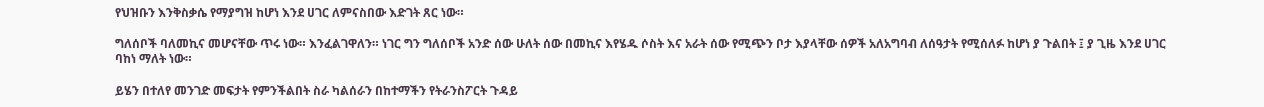የህዝቡን እንቅስቃሴ የማያግዝ ከሆነ እንደ ሀገር ለምናስበው እድገት ጸር ነው።

ግለሰቦች ባለመኪና መሆናቸው ጥሩ ነው። እንፈልገዋለን። ነገር ግን ግለሰቦች አንድ ሰው ሁለት ሰው በመኪና እየሄዱ ሶስት እና አራት ሰው የሚጭን ቦታ እያላቸው ሰዎች አለአግባብ ለሰዓታት የሚሰለፉ ከሆነ ያ ጉልበት ፤ ያ ጊዜ እንደ ሀገር ባከነ ማለት ነው።

ይሄን በተለየ መንገድ መፍታት የምንችልበት ስራ ካልሰራን በከተማችን የትራንስፖርት ጉዳይ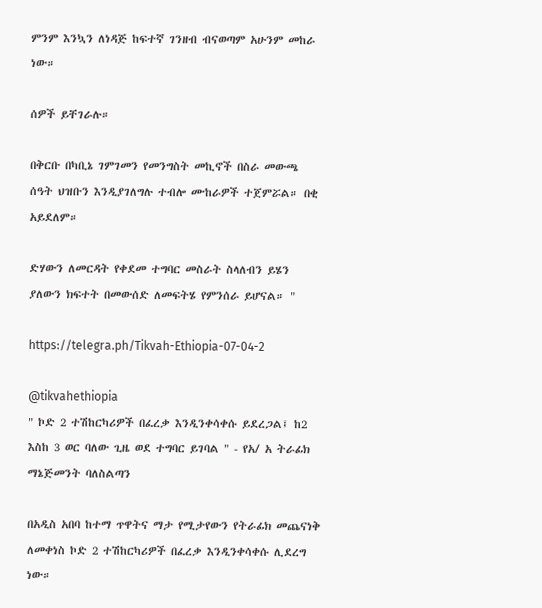ምንም እንኳን ለነዳጅ ከፍተኛ ገንዘብ ብናወጣም አሁንም መከራ ነው።

ሰዎች ይቸገራሉ።

በቅርቡ በካቢኔ ገምገመን የመንግስት መኪኖች በስራ መውጫ ሰዓት ህዝቡን እንዲያገለግሉ ተብሎ ሙከራዎች ተጀምሯል። በቂ አይደለም።

ድሃውን ለመርዳት የቀደመ ተግባር መስራት ስላለብን ይሄን ያለውን ክፍተት በመውሰድ ለመፍትሄ የምንሰራ ይሆናል። "

https://telegra.ph/Tikvah-Ethiopia-07-04-2

@tikvahethiopia
" ኮድ 2 ተሽከርካሪዎች በፈረቃ እንዲንቀሳቀሱ ይደረጋል፤ ከ2 እስከ 3 ወር ባለው ጊዜ ወደ ተግባር ይገባል " - የአ/ አ ትራፊክ ማኔጅመንት ባለስልጣን

በአዲስ አበባ ከተማ ጥዋትና ማታ የሚታየውን የትራፊክ መጨናነቅ ለመቀነስ ኮድ 2 ተሽከርካሪዎች በፈረቃ እንዲንቀሳቀሱ ሊደረግ ነው።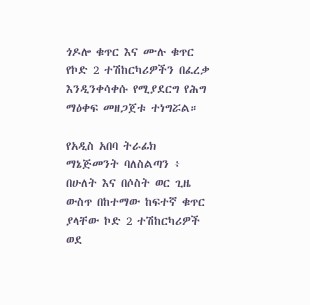ጎዶሎ ቁጥር እና ሙሉ ቁጥር የኮድ 2 ተሽከርካሪዎችን በፈረቃ እንዲንቀሳቀሱ የሚያደርግ የሕግ ማዕቀፍ መዘጋጀቱ ተነግሯል።

የአዲስ አበባ ትራፊክ ማኔጅመንት ባለስልጣን ፥ በሁለት እና በሶስት ወር ጊዜ ውስጥ በከተማው ከፍተኛ ቁጥር ያላቸው ኮድ 2 ተሽከርካሪዎች ወደ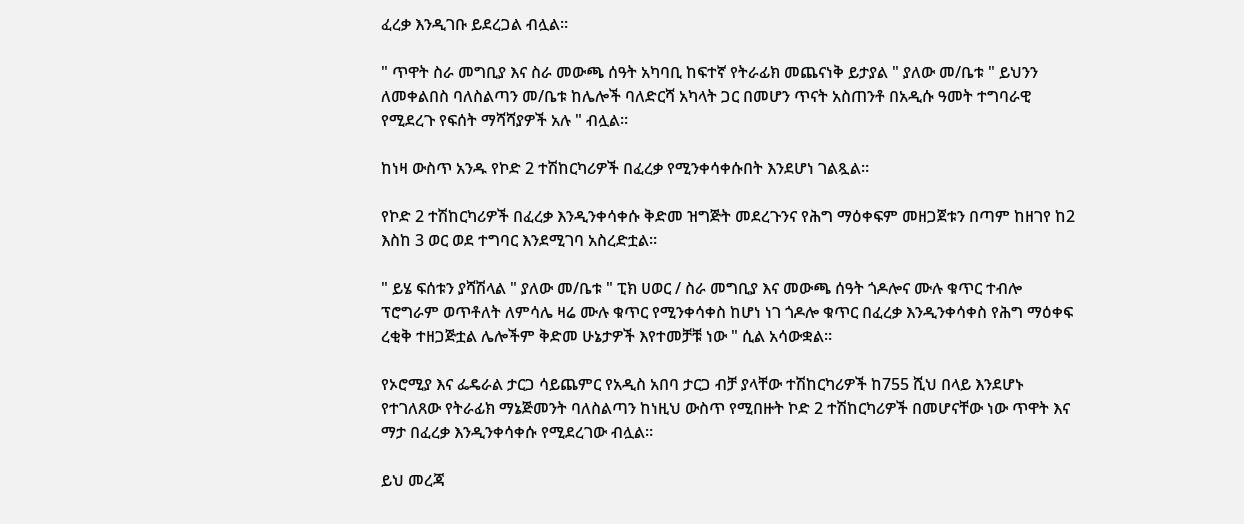ፈረቃ እንዲገቡ ይደረጋል ብሏል።

" ጥዋት ስራ መግቢያ እና ስራ መውጫ ሰዓት አካባቢ ከፍተኛ የትራፊክ መጨናነቅ ይታያል " ያለው መ/ቤቱ " ይህንን ለመቀልበስ ባለስልጣን መ/ቤቱ ከሌሎች ባለድርሻ አካላት ጋር በመሆን ጥናት አስጠንቶ በአዲሱ ዓመት ተግባራዊ የሚደረጉ የፍሰት ማሻሻያዎች አሉ " ብሏል።

ከነዛ ውስጥ አንዱ የኮድ 2 ተሽከርካሪዎች በፈረቃ የሚንቀሳቀሱበት እንደሆነ ገልጿል።

የኮድ 2 ተሽከርካሪዎች በፈረቃ እንዲንቀሳቀሱ ቅድመ ዝግጅት መደረጉንና የሕግ ማዕቀፍም መዘጋጀቱን በጣም ከዘገየ ከ2 እስከ 3 ወር ወደ ተግባር እንደሚገባ አስረድቷል።

" ይሄ ፍሰቱን ያሻሽላል " ያለው መ/ቤቱ " ፒክ ሀወር / ስራ መግቢያ እና መውጫ ሰዓት ጎዶሎና ሙሉ ቁጥር ተብሎ ፕሮግራም ወጥቶለት ለምሳሌ ዛሬ ሙሉ ቁጥር የሚንቀሳቀስ ከሆነ ነገ ጎዶሎ ቁጥር በፈረቃ እንዲንቀሳቀስ የሕግ ማዕቀፍ ረቂቅ ተዘጋጅቷል ሌሎችም ቅድመ ሁኔታዎች እየተመቻቹ ነው " ሲል አሳውቋል።

የኦሮሚያ እና ፌዴራል ታርጋ ሳይጨምር የአዲስ አበባ ታርጋ ብቻ ያላቸው ተሽከርካሪዎች ከ755 ሺህ በላይ እንደሆኑ የተገለጸው የትራፊክ ማኔጅመንት ባለስልጣን ከነዚህ ውስጥ የሚበዙት ኮድ 2 ተሽከርካሪዎች በመሆናቸው ነው ጥዋት እና ማታ በፈረቃ እንዲንቀሳቀሱ የሚደረገው ብሏል።

ይህ መረጃ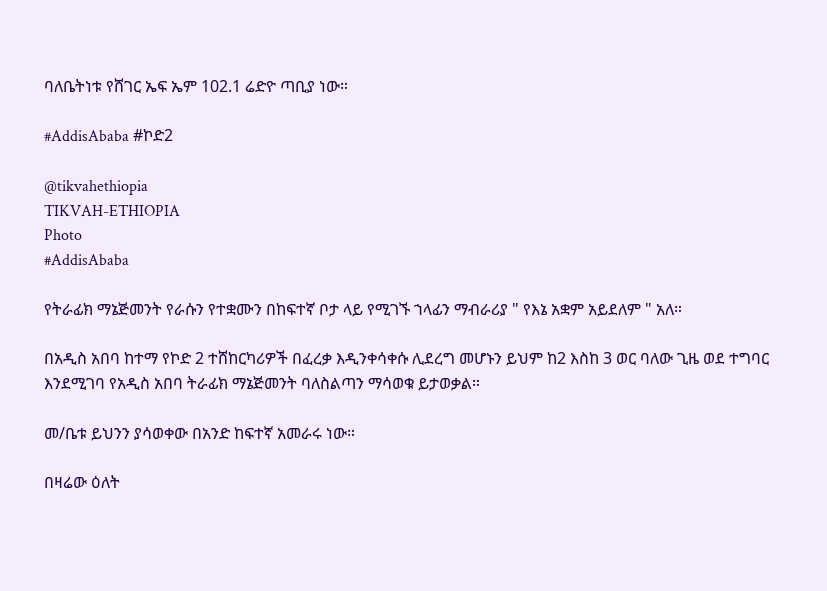ባለቤትነቱ የሸገር ኤፍ ኤም 102.1 ሬድዮ ጣቢያ ነው።

#AddisAbaba #ኮድ2

@tikvahethiopia
TIKVAH-ETHIOPIA
Photo
#AddisAbaba

የትራፊክ ማኔጅመንት የራሱን የተቋሙን በከፍተኛ ቦታ ላይ የሚገኙ ኀላፊን ማብራሪያ " የእኔ አቋም አይደለም " አለ።

በአዲስ አበባ ከተማ የኮድ 2 ተሸከርካሪዎች በፈረቃ እዲንቀሳቀሱ ሊደረግ መሆኑን ይህም ከ2 እስከ 3 ወር ባለው ጊዜ ወደ ተግባር እንደሚገባ የአዲስ አበባ ትራፊክ ማኔጅመንት ባለስልጣን ማሳወቁ ይታወቃል።

መ/ቤቱ ይህንን ያሳወቀው በአንድ ከፍተኛ አመራሩ ነው።

በዛሬው ዕለት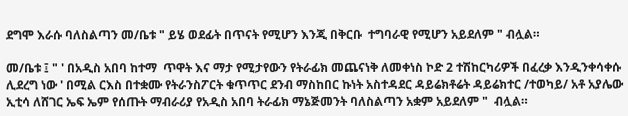ደግሞ እራሱ ባለስልጣን መ/ቤቱ " ይሄ ወደፊት በጥናት የሚሆን እንጂ በቅርቡ  ተግባራዊ የሚሆን አይደለም " ብሏል።

መ/ቤቱ ፤ " ' በአዲስ አበባ ከተማ  ጥዋት እና ማታ የሚታየውን የትራፊክ መጨናነቅ ለመቀነስ ኮድ 2 ተሽከርካሪዎች በፈረቃ እንዲንቀሳቀሱ ሊደረግ ነው ' በሚል ርእስ በተቋሙ የትራንስፖርት ቁጥጥር ደንብ ማስከበር ኩነት አስተዳደር ዳይሬክቶሬት ዳይሬክተር /ተወካይ/ አቶ አያሌው ኢቲሳ ለሸገር ኤፍ ኤም የሰጡት ማብራሪያ የአዲስ አበባ ትራፊክ ማኔጅመንት ባለስልጣን አቋም አይደለም "  ብሏል።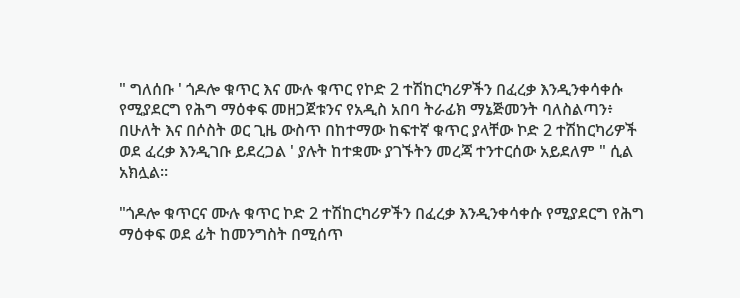" ግለሰቡ ' ጎዶሎ ቁጥር እና ሙሉ ቁጥር የኮድ 2 ተሽከርካሪዎችን በፈረቃ እንዲንቀሳቀሱ የሚያደርግ የሕግ ማዕቀፍ መዘጋጀቱንና የአዲስ አበባ ትራፊክ ማኔጅመንት ባለስልጣን፥ በሁለት እና በሶስት ወር ጊዜ ውስጥ በከተማው ከፍተኛ ቁጥር ያላቸው ኮድ 2 ተሽከርካሪዎች ወደ ፈረቃ እንዲገቡ ይደረጋል ' ያሉት ከተቋሙ ያገኙትን መረጃ ተንተርሰው አይደለም " ሲል አክሏል።

"ጎዶሎ ቁጥርና ሙሉ ቁጥር ኮድ 2 ተሽከርካሪዎችን በፈረቃ እንዲንቀሳቀሱ የሚያደርግ የሕግ ማዕቀፍ ወደ ፊት ከመንግስት በሚሰጥ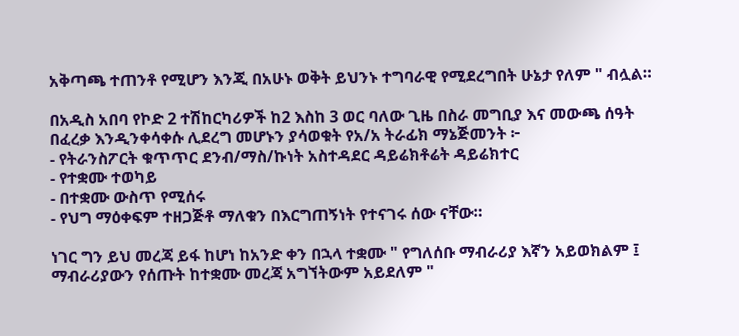አቅጣጫ ተጠንቶ የሚሆን እንጂ በአሁኑ ወቅት ይህንኑ ተግባራዊ የሚደረግበት ሁኔታ የለም " ብሏል።

በአዲስ አበባ የኮድ 2 ተሽከርካሪዎች ከ2 እስከ 3 ወር ባለው ጊዜ በስራ መግቢያ እና መውጫ ሰዓት በፈረቃ እንዲንቀሳቀሱ ሊደረግ መሆኑን ያሳወቁት የአ/አ ትራፊክ ማኔጅመንት ፦
- የትራንስፖርት ቁጥጥር ደንብ/ማስ/ኩነት አስተዳደር ዳይሬክቶሬት ዳይሬክተር
- የተቋሙ ተወካይ
- በተቋሙ ውስጥ የሚሰሩ
- የህግ ማዕቀፍም ተዘጋጅቶ ማለቁን በእርግጠኝነት የተናገሩ ሰው ናቸው።

ነገር ግን ይህ መረጃ ይፋ ከሆነ ከአንድ ቀን በኋላ ተቋሙ " የግለሰቡ ማብራሪያ እኛን አይወክልም ፤ ማብራሪያውን የሰጡት ከተቋሙ መረጃ አግኘትውም አይደለም "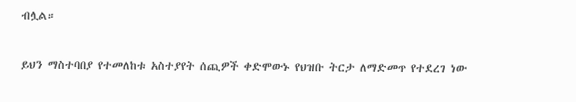ብሏል።

ይህን ማስተባበያ የተመለከቱ አስተያየት ሰጪዎች ቀድሞውኑ የህዝቡ ትርታ ለማድመጥ የተደረገ ነው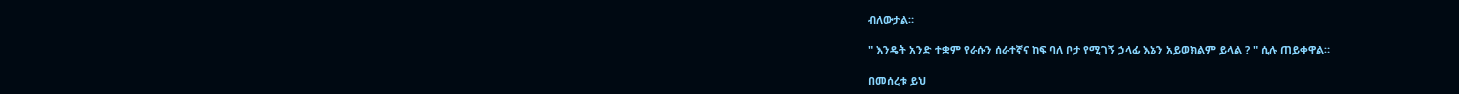ብለውታል።

" እንዴት አንድ ተቋም የራሱን ሰራተኛና ከፍ ባለ ቦታ የሚገኝ ኃላፊ እኔን አይወክልም ይላል ? " ሲሉ ጠይቀዋል።

በመሰረቱ ይህ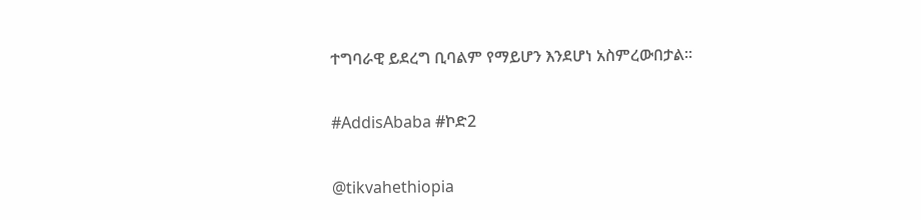ተግባራዊ ይደረግ ቢባልም የማይሆን እንደሆነ አስምረውበታል።

#AddisAbaba #ኮድ2

@tikvahethiopia